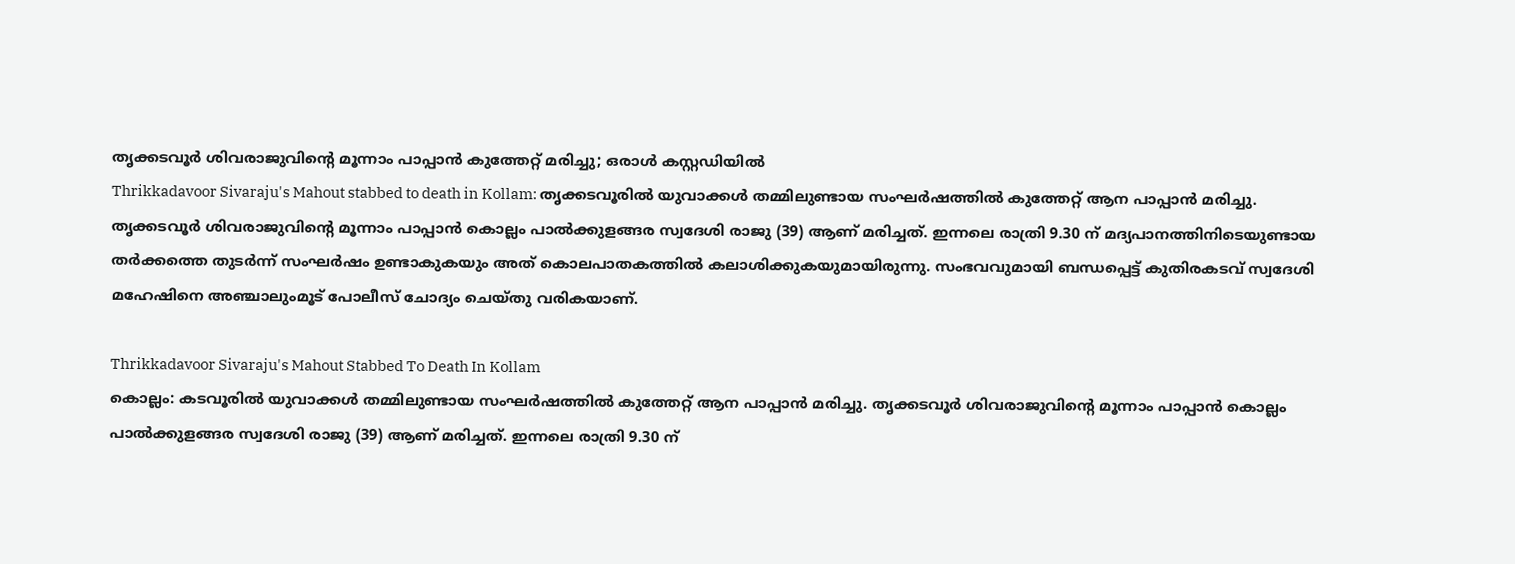തൃക്കടവൂർ ശിവരാജുവിന്റെ മൂന്നാം പാപ്പാൻ കുത്തേറ്റ് മരിച്ചു; ഒരാൾ കസ്റ്റഡിയിൽ
Thrikkadavoor Sivaraju's Mahout stabbed to death in Kollam: തൃക്കടവൂരിൽ യുവാക്കൾ തമ്മിലുണ്ടായ സംഘർഷത്തിൽ കുത്തേറ്റ് ആന പാപ്പാൻ മരിച്ചു. തൃക്കടവൂർ ശിവരാജുവിന്റെ മൂന്നാം പാപ്പാൻ കൊല്ലം പാൽക്കുളങ്ങര സ്വദേശി രാജു (39) ആണ് മരിച്ചത്. ഇന്നലെ രാത്രി 9.30 ന് മദ്യപാനത്തിനിടെയുണ്ടായ തർക്കത്തെ തുടർന്ന് സംഘർഷം ഉണ്ടാകുകയും അത് കൊലപാതകത്തിൽ കലാശിക്കുകയുമായിരുന്നു. സംഭവവുമായി ബന്ധപ്പെട്ട് കുതിരകടവ് സ്വദേശി മഹേഷിനെ അഞ്ചാലുംമൂട് പോലീസ് ചോദ്യം ചെയ്തു വരികയാണ്.

Thrikkadavoor Sivaraju's Mahout Stabbed To Death In Kollam
കൊല്ലം: കടവൂരിൽ യുവാക്കൾ തമ്മിലുണ്ടായ സംഘർഷത്തിൽ കുത്തേറ്റ് ആന പാപ്പാൻ മരിച്ചു. തൃക്കടവൂർ ശിവരാജുവിന്റെ മൂന്നാം പാപ്പാൻ കൊല്ലം പാൽക്കുളങ്ങര സ്വദേശി രാജു (39) ആണ് മരിച്ചത്. ഇന്നലെ രാത്രി 9.30 ന്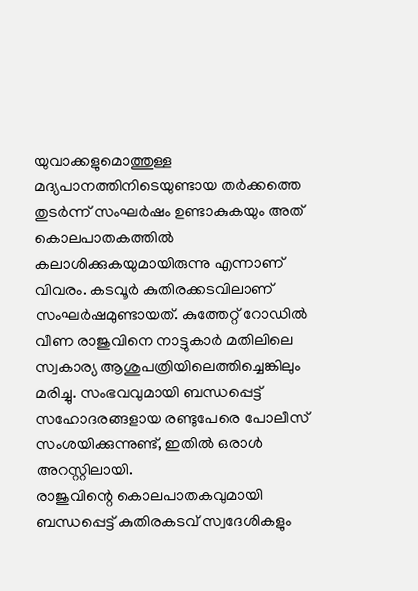യുവാക്കളുമൊത്തുള്ള മദ്യപാനത്തിനിടെയുണ്ടായ തർക്കത്തെ തുടർന്ന് സംഘർഷം ഉണ്ടാകുകയും അത് കൊലപാതകത്തിൽ കലാശിക്കുകയുമായിരുന്നു എന്നാണ് വിവരം. കടവൂർ കുതിരക്കടവിലാണ് സംഘർഷമുണ്ടായത്. കുത്തേറ്റ് റോഡിൽ വീണ രാജുവിനെ നാട്ടുകാർ മതിലിലെ സ്വകാര്യ ആശുപത്രിയിലെത്തിച്ചെങ്കിലും മരിച്ചു. സംഭവവുമായി ബന്ധപ്പെട്ട് സഹോദരങ്ങളായ രണ്ടുപേരെ പോലീസ് സംശയിക്കുന്നുണ്ട്, ഇതിൽ ഒരാൾ അറസ്റ്റിലായി.
രാജുവിന്റെ കൊലപാതകവുമായി ബന്ധപ്പെട്ട് കുതിരകടവ് സ്വദേശികളും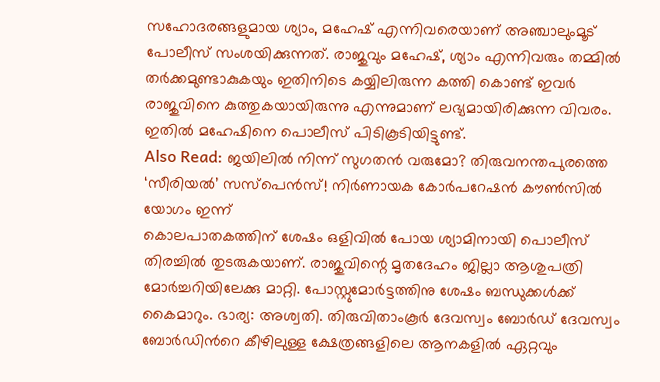സഹോദരങ്ങളുമായ ശ്യാം, മഹേഷ് എന്നിവരെയാണ് അഞ്ചാലുംമൂട് പോലീസ് സംശയിക്കുന്നത്. രാജുവും മഹേഷ്, ശ്യാം എന്നിവരും തമ്മിൽ തർക്കമുണ്ടാകുകയും ഇതിനിടെ കയ്യിലിരുന്ന കത്തി കൊണ്ട് ഇവർ രാജുവിനെ കുത്തുകയായിരുന്നു എന്നുമാണ് ലഭ്യമായിരിക്കുന്ന വിവരം. ഇതിൽ മഹേഷിനെ പൊലീസ് പിടികൂടിയിട്ടുണ്ട്.
Also Read: ജയിലിൽ നിന്ന് സുഗതൻ വരുമോ? തിരുവനന്തപുരത്തെ ‘സീരിയൽ’ സസ്പെൻസ്! നിർണായക കോർപറേഷൻ കൗൺസിൽ യോഗം ഇന്ന്
കൊലപാതകത്തിന് ശേഷം ഒളിവിൽ പോയ ശ്യാമിനായി പൊലീസ് തിരച്ചിൽ തുടരുകയാണ്. രാജുവിന്റെ മൃതദേഹം ജില്ലാ ആശുപത്രി മോർച്ചറിയിലേക്കു മാറ്റി. പോസ്റ്റുമോർട്ടത്തിനു ശേഷം ബന്ധുക്കൾക്ക് കൈമാറും. ഭാര്യ: അശ്വതി. തിരുവിതാംകൂർ ദേവസ്വം ബോർഡ് ദേവസ്വം ബോർഡിൻറെ കീഴിലുള്ള ക്ഷേത്രങ്ങളിലെ ആനകളിൽ ഏറ്റവും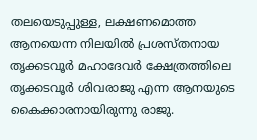തലയെടുപ്പുള്ള, ലക്ഷണമൊത്ത ആനയെന്ന നിലയിൽ പ്രശസ്തനായ തൃക്കടവൂർ മഹാദേവർ ക്ഷേത്രത്തിലെ തൃക്കടവൂർ ശിവരാജു എന്ന ആനയുടെ കൈക്കാരനായിരുന്നു രാജു.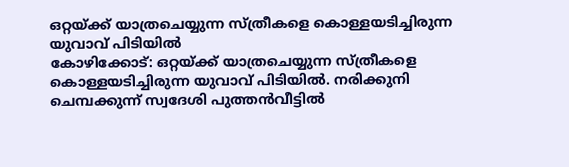ഒറ്റയ്ക്ക് യാത്രചെയ്യുന്ന സ്ത്രീകളെ കൊള്ളയടിച്ചിരുന്ന യുവാവ് പിടിയിൽ
കോഴിക്കോട്: ഒറ്റയ്ക്ക് യാത്രചെയ്യുന്ന സ്ത്രീകളെ കൊള്ളയടിച്ചിരുന്ന യുവാവ് പിടിയിൽ. നരിക്കുനി ചെമ്പക്കുന്ന് സ്വദേശി പുത്തൻവീട്ടിൽ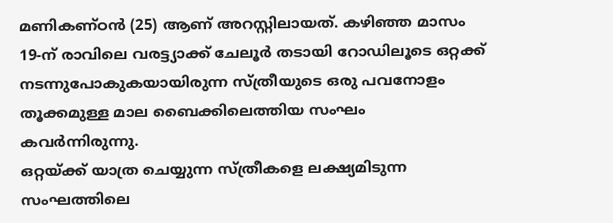മണികണ്ഠൻ (25) ആണ് അറസ്റ്റിലായത്. കഴിഞ്ഞ മാസം 19-ന് രാവിലെ വരട്ട്യാക്ക് ചേലൂർ തടായി റോഡിലൂടെ ഒറ്റക്ക് നടന്നുപോകുകയായിരുന്ന സ്ത്രീയുടെ ഒരു പവനോളം തൂക്കമുള്ള മാല ബൈക്കിലെത്തിയ സംഘം കവർന്നിരുന്നു.
ഒറ്റയ്ക്ക് യാത്ര ചെയ്യുന്ന സ്ത്രീകളെ ലക്ഷ്യമിടുന്ന സംഘത്തിലെ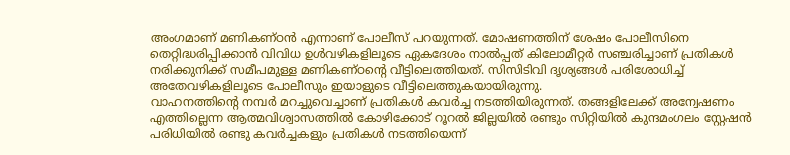അംഗമാണ് മണികണ്ഠൻ എന്നാണ് പോലീസ് പറയുന്നത്. മോഷണത്തിന് ശേഷം പോലീസിനെ തെറ്റിദ്ധരിപ്പിക്കാൻ വിവിധ ഉൾവഴികളിലൂടെ ഏകദേശം നാൽപ്പത് കിലോമീറ്റർ സഞ്ചരിച്ചാണ് പ്രതികൾ നരിക്കുനിക്ക് സമീപമുള്ള മണികണ്ഠന്റെ വീട്ടിലെത്തിയത്. സിസിടിവി ദൃശ്യങ്ങൾ പരിശോധിച്ച് അതേവഴികളിലൂടെ പോലീസും ഇയാളുടെ വീട്ടിലെത്തുകയായിരുന്നു.
വാഹനത്തിന്റെ നമ്പർ മറച്ചുവെച്ചാണ് പ്രതികൾ കവർച്ച നടത്തിയിരുന്നത്. തങ്ങളിലേക്ക് അന്വേഷണം എത്തില്ലെന്ന ആത്മവിശ്വാസത്തിൽ കോഴിക്കോട് റൂറൽ ജില്ലയിൽ രണ്ടും സിറ്റിയിൽ കുന്ദമംഗലം സ്റ്റേഷൻ പരിധിയിൽ രണ്ടു കവർച്ചകളും പ്രതികൾ നടത്തിയെന്ന്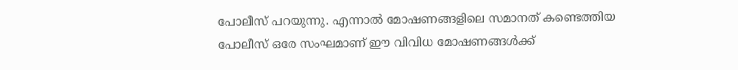പോലീസ് പറയുന്നു. എന്നാൽ മോഷണങ്ങളിലെ സമാനത് കണ്ടെത്തിയ പോലീസ് ഒരേ സംഘമാണ് ഈ വിവിധ മോഷണങ്ങൾക്ക്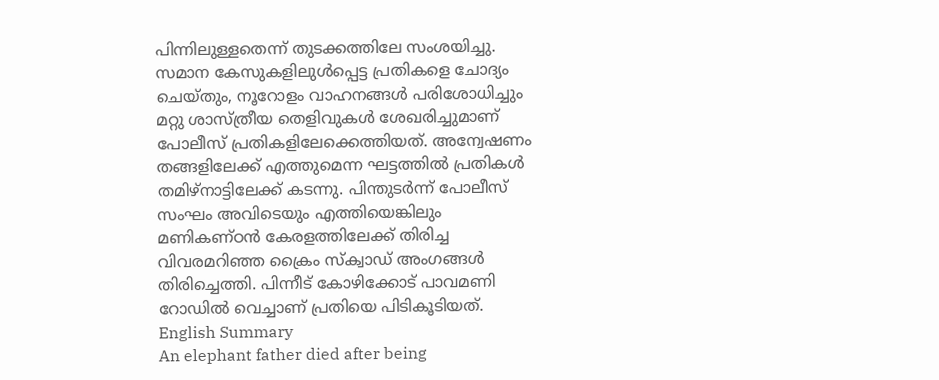പിന്നിലുള്ളതെന്ന് തുടക്കത്തിലേ സംശയിച്ചു.
സമാന കേസുകളിലുൾപ്പെട്ട പ്രതികളെ ചോദ്യം ചെയ്തും, നൂറോളം വാഹനങ്ങൾ പരിശോധിച്ചും മറ്റു ശാസ്ത്രീയ തെളിവുകൾ ശേഖരിച്ചുമാണ് പോലീസ് പ്രതികളിലേക്കെത്തിയത്. അന്വേഷണം തങ്ങളിലേക്ക് എത്തുമെന്ന ഘട്ടത്തിൽ പ്രതികൾ തമിഴ്നാട്ടിലേക്ക് കടന്നു. പിന്തുടർന്ന് പോലീസ് സംഘം അവിടെയും എത്തിയെങ്കിലും മണികണ്ഠൻ കേരളത്തിലേക്ക് തിരിച്ച വിവരമറിഞ്ഞ ക്രൈം സ്ക്വാഡ് അംഗങ്ങൾ തിരിച്ചെത്തി. പിന്നീട് കോഴിക്കോട് പാവമണി റോഡിൽ വെച്ചാണ് പ്രതിയെ പിടികൂടിയത്.
English Summary
An elephant father died after being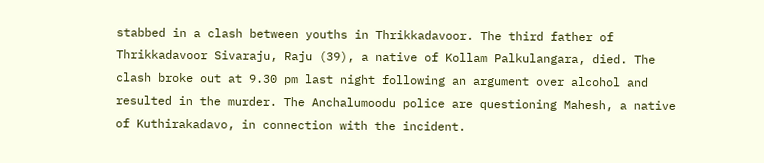stabbed in a clash between youths in Thrikkadavoor. The third father of Thrikkadavoor Sivaraju, Raju (39), a native of Kollam Palkulangara, died. The clash broke out at 9.30 pm last night following an argument over alcohol and resulted in the murder. The Anchalumoodu police are questioning Mahesh, a native of Kuthirakadavo, in connection with the incident.